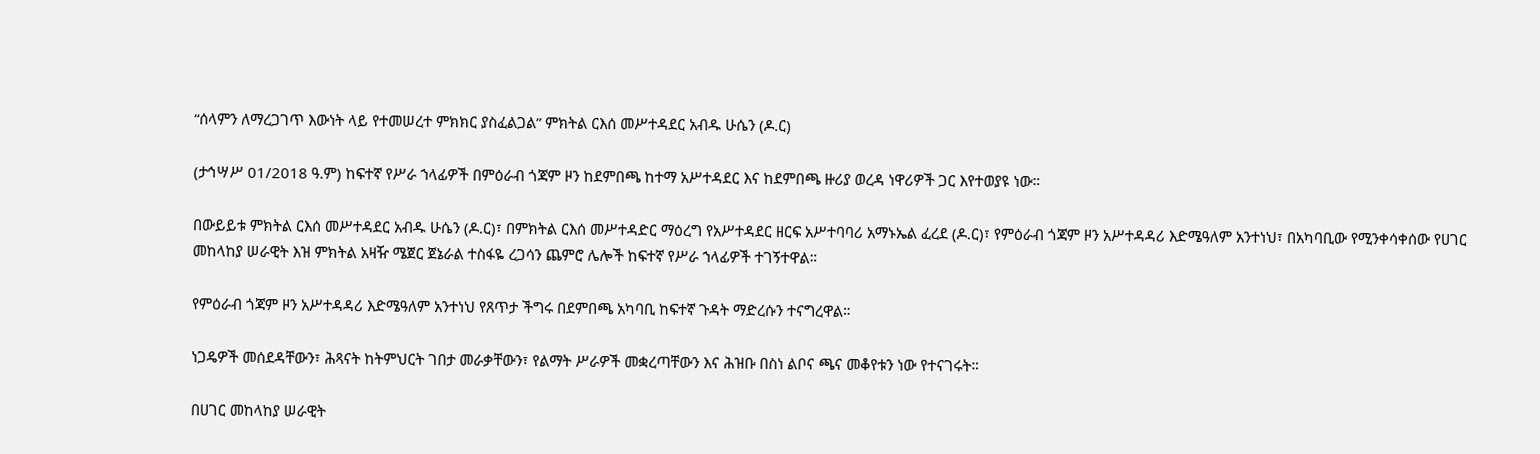“ሰላምን ለማረጋገጥ እውነት ላይ የተመሠረተ ምክክር ያስፈልጋል” ምክትል ርእሰ መሥተዳደር አብዱ ሁሴን (ዶ.ር)

(ታኅሣሥ 01/2018 ዓ.ም) ከፍተኛ የሥራ ኀላፊዎች በምዕራብ ጎጃም ዞን ከደምበጫ ከተማ አሥተዳደር እና ከደምበጫ ዙሪያ ወረዳ ነዋሪዎች ጋር እየተወያዩ ነው።

በውይይቱ ምክትል ርእሰ መሥተዳደር አብዱ ሁሴን (ዶ.ር)፣ በምክትል ርእሰ መሥተዳድር ማዕረግ የአሥተዳደር ዘርፍ አሥተባባሪ አማኑኤል ፈረደ (ዶ.ር)፣ የምዕራብ ጎጃም ዞን አሥተዳዳሪ እድሜዓለም አንተነህ፣ በአካባቢው የሚንቀሳቀሰው የሀገር መከላከያ ሠራዊት እዝ ምክትል አዛዥ ሜጀር ጀኔራል ተስፋዬ ረጋሳን ጨምሮ ሌሎች ከፍተኛ የሥራ ኀላፊዎች ተገኝተዋል።

የምዕራብ ጎጃም ዞን አሥተዳዳሪ እድሜዓለም አንተነህ የጸጥታ ችግሩ በደምበጫ አካባቢ ከፍተኛ ጉዳት ማድረሱን ተናግረዋል።

ነጋዴዎች መሰደዳቸውን፣ ሕጻናት ከትምህርት ገበታ መራቃቸውን፣ የልማት ሥራዎች መቋረጣቸውን እና ሕዝቡ በስነ ልቦና ጫና መቆየቱን ነው የተናገሩት።

በሀገር መከላከያ ሠራዊት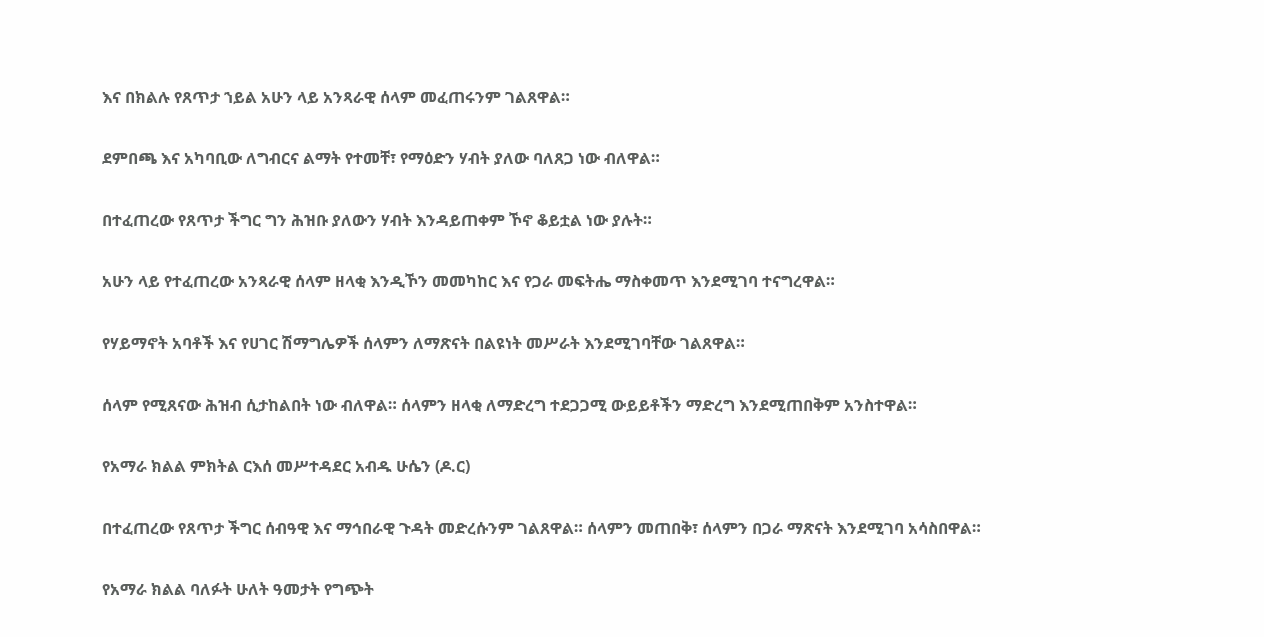እና በክልሉ የጸጥታ ኀይል አሁን ላይ አንጻራዊ ሰላም መፈጠሩንም ገልጸዋል።

ደምበጫ እና አካባቢው ለግብርና ልማት የተመቸ፣ የማዕድን ሃብት ያለው ባለጸጋ ነው ብለዋል።

በተፈጠረው የጸጥታ ችግር ግን ሕዝቡ ያለውን ሃብት እንዳይጠቀም ኾኖ ቆይቷል ነው ያሉት።

አሁን ላይ የተፈጠረው አንጻራዊ ሰላም ዘላቂ እንዲኾን መመካከር እና የጋራ መፍትሔ ማስቀመጥ እንደሚገባ ተናግረዋል።

የሃይማኖት አባቶች እና የሀገር ሽማግሌዎች ሰላምን ለማጽናት በልዩነት መሥራት እንደሚገባቸው ገልጸዋል።

ሰላም የሚጸናው ሕዝብ ሲታከልበት ነው ብለዋል። ሰላምን ዘላቂ ለማድረግ ተደጋጋሚ ውይይቶችን ማድረግ እንደሚጠበቅም አንስተዋል።

የአማራ ክልል ምክትል ርእሰ መሥተዳደር አብዱ ሁሴን (ዶ.ር)

በተፈጠረው የጸጥታ ችግር ሰብዓዊ እና ማኅበራዊ ጉዳት መድረሱንም ገልጸዋል። ሰላምን መጠበቅ፣ ሰላምን በጋራ ማጽናት እንደሚገባ አሳስበዋል።

የአማራ ክልል ባለፉት ሁለት ዓመታት የግጭት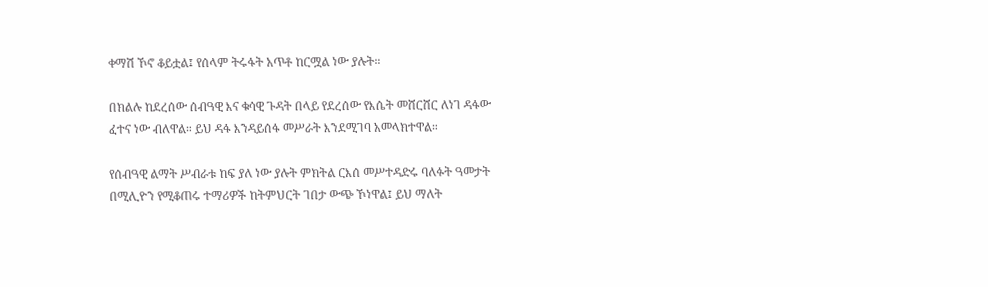ቀማሽ ኾኖ ቆይቷል፤ የሰላም ትሩፋት አጥቶ ከርሟል ነው ያሉት።

በክልሉ ከደረሰው ሰብዓዊ እና ቁሳዊ ጉዳት በላይ የደረሰው የእሴት መሸርሸር ለነገ ዳፋው ፈተና ነው ብለዋል። ይህ ዳፋ እንዳይሰፋ መሥራት እንደሚገባ አመላክተዋል።

የሰብዓዊ ልማት ሥብራቱ ከፍ ያለ ነው ያሉት ምክትል ርእሰ መሥተዳድሩ ባለፉት ዓመታት በሚሊዮን የሚቆጠሩ ተማሪዎች ከትምህርት ገበታ ውጭ ኾነዋል፤ ይህ ማለት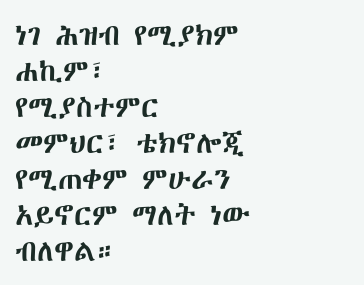ነገ ሕዝብ የሚያክም ሐኪም፣ የሚያስተምር መምህር፣ ቴክኖሎጂ የሚጠቀም ምሁራን አይኖርም ማለት ነው ብለዋል።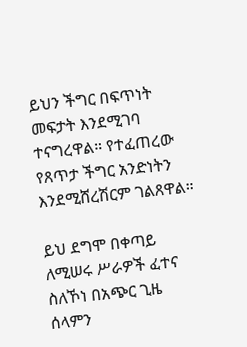ይህን ችግር በፍጥነት መፍታት እንደሚገባ ተናግረዋል። የተፈጠረው የጸጥታ ችግር አንድነትን እንደሚሸረሽርም ገልጸዋል።

ይህ ደግሞ በቀጣይ ለሚሠሩ ሥራዎች ፈተና ስለኾነ በአጭር ጊዜ ሰላምን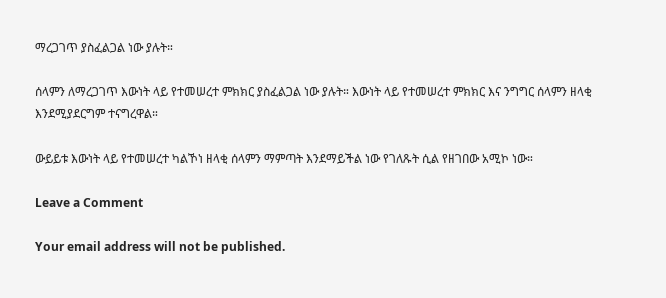ማረጋገጥ ያስፈልጋል ነው ያሉት።

ሰላምን ለማረጋገጥ እውነት ላይ የተመሠረተ ምክክር ያስፈልጋል ነው ያሉት። እውነት ላይ የተመሠረተ ምክክር እና ንግግር ሰላምን ዘላቂ እንደሚያደርግም ተናግረዋል።

ውይይቱ እውነት ላይ የተመሠረተ ካልኾነ ዘላቂ ሰላምን ማምጣት እንደማይችል ነው የገለጹት ሲል የዘገበው አሚኮ ነው።

Leave a Comment

Your email address will not be published.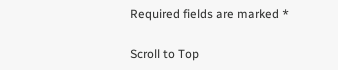Required fields are marked *

Scroll to Top